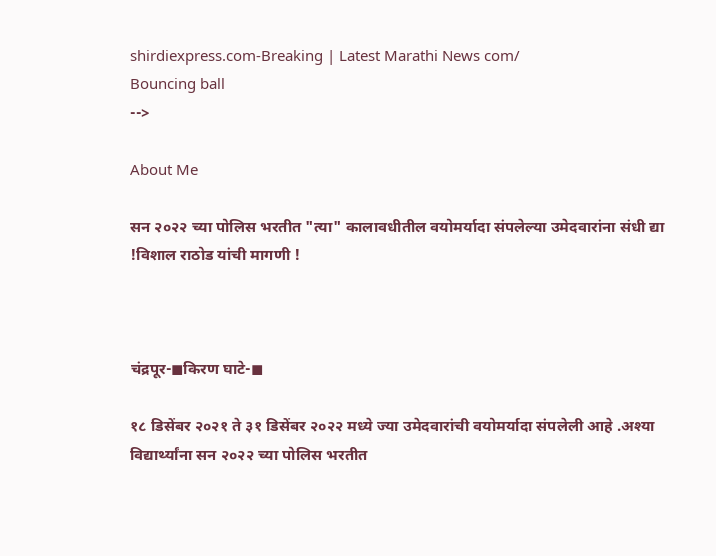shirdiexpress.com-Breaking | Latest Marathi News com/
Bouncing ball
-->

About Me

सन २०२२ च्या पोलिस भरतीत "त्या" कालावधीतील वयोमर्यादा संपलेल्या उमेदवारांना संधी द्या !विशाल राठोड यांची मागणी !



चंद्रपूर-◼किरण घाटे-◼

१८ डिसेंबर २०२१ ते ३१ डिसेंबर २०२२ मध्ये ज्या उमेदवारांची वयोमर्यादा संपलेली आहे .अश्या विद्यार्थ्यांना सन २०२२ च्या पोलिस भरतीत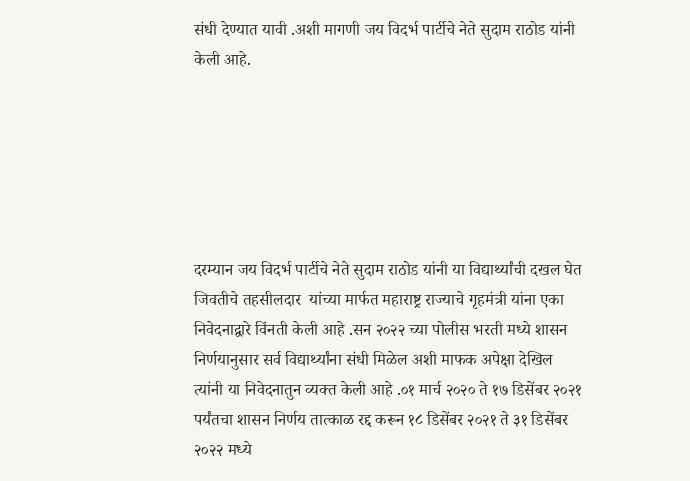संधी देण्यात यावी .अशी मागणी जय विदर्भ पार्टीचे नेते सुदाम राठोड यांनी केली आहे.






दरम्यान जय विदर्भ पार्टीचे नेते सुदाम राठोड यांनी या विद्यार्थ्यांची दखल घेत जिवतीचे तहसीलदार  यांच्या मार्फत महाराष्ट्र राज्याचे गृहमंत्री यांना एका निवेदनाद्वारे विंनती केली आहे .सन २०२२ च्या पोलीस भरती मध्ये शासन निर्णयानुसार सर्व विद्यार्थ्यांना संधी मिळेल अशी माफक अपेक्षा देखिल त्यांनी या निवेदनातुन व्यक्त केली आहे .०१ मार्च २०२० ते १७ डिसेंबर २०२१ पर्यंतचा शासन निर्णय तात्काळ रद्द करून १८ डिसेंबर २०२१ ते ३१ डिसेंबर २०२२ मध्ये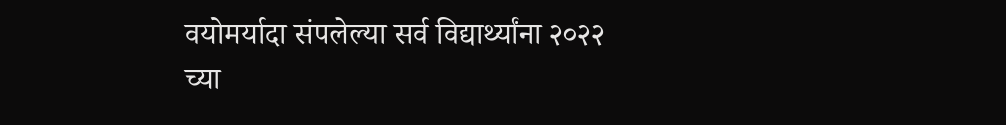वयोमर्यादा संपलेल्या सर्व विद्यार्थ्यांना २०२२ च्या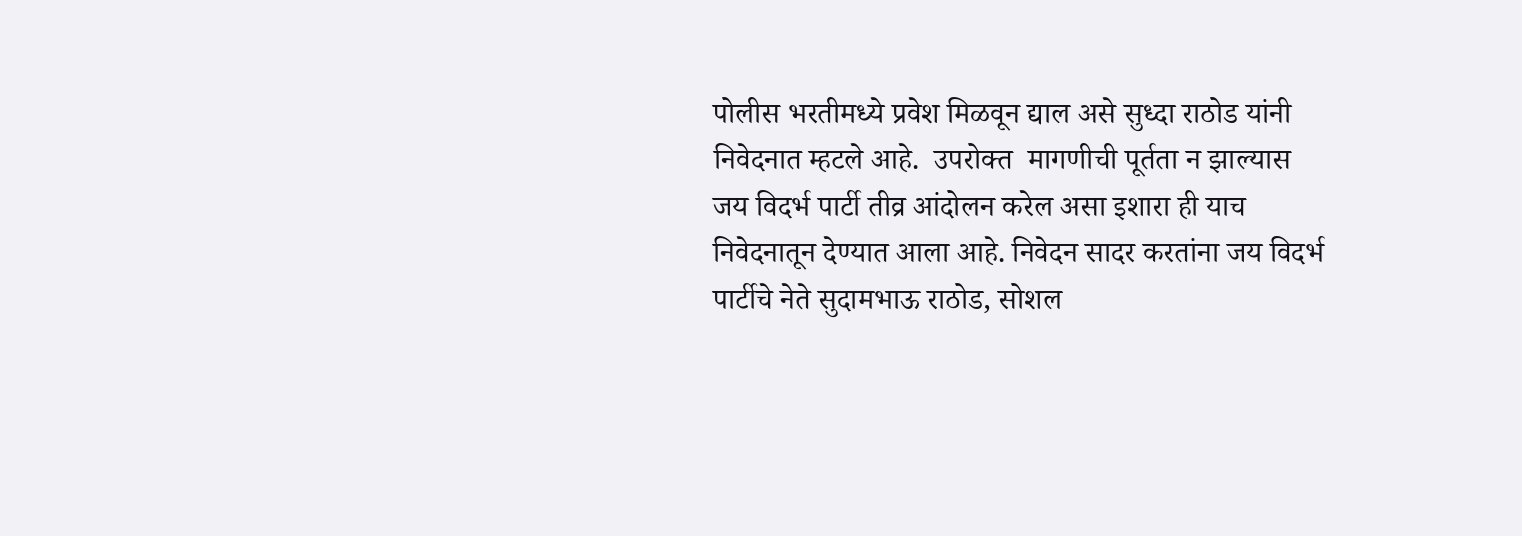पोलीस भरतीमध्ये प्रवेश मिळवून द्याल असे सुध्दा राठोड यांनी निवेदनात म्हटले आहे.  उपरोक्त  मागणीची पूर्तता न झाल्यास जय विदर्भ पार्टी तीव्र आंदोलन करेल असा इशारा ही याच निवेदनातून देण्यात आला आहे. निवेदन सादर करतांना जय विदर्भ पार्टीचे नेते सुदामभाऊ राठोड, सोशल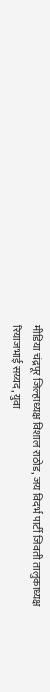मीडिया चंद्रपूर जिल्हाध्यक्ष विशाल राठोड, जय विदर्भ पार्टी जिवती तालुकाध्यक्ष रियाजभाई सय्यद, युवा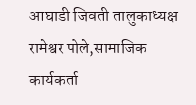आघाडी जिवती तालुकाध्यक्ष रामेश्वर पोले,सामाजिक कार्यकर्ता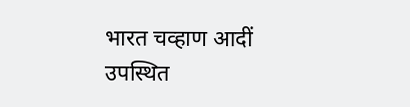भारत चव्हाण आदीं उपस्थित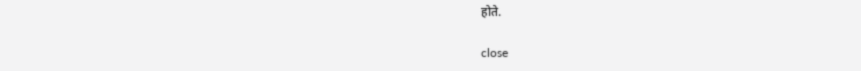होते.

close